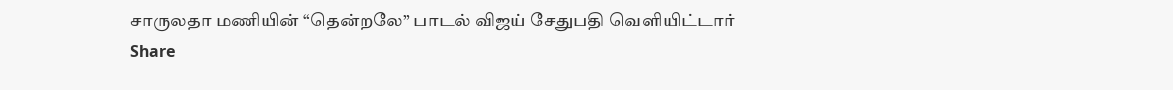சாருலதா மணியின் “தென்றலே” பாடல் விஜய் சேதுபதி வெளியிட்டார்
Share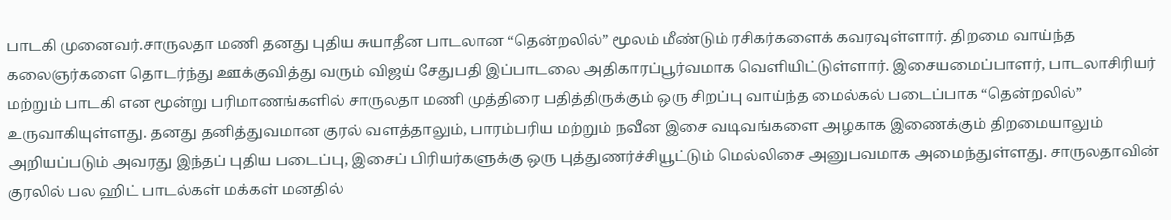பாடகி முனைவர்.சாருலதா மணி தனது புதிய சுயாதீன பாடலான “தென்றலில்” மூலம் மீண்டும் ரசிகர்களைக் கவரவுள்ளார். திறமை வாய்ந்த கலைஞர்களை தொடர்ந்து ஊக்குவித்து வரும் விஜய் சேதுபதி இப்பாடலை அதிகாரப்பூர்வமாக வெளியிட்டுள்ளார். இசையமைப்பாளர், பாடலாசிரியர் மற்றும் பாடகி என மூன்று பரிமாணங்களில் சாருலதா மணி முத்திரை பதித்திருக்கும் ஒரு சிறப்பு வாய்ந்த மைல்கல் படைப்பாக “தென்றலில்” உருவாகியுள்ளது. தனது தனித்துவமான குரல் வளத்தாலும், பாரம்பரிய மற்றும் நவீன இசை வடிவங்களை அழகாக இணைக்கும் திறமையாலும் அறியப்படும் அவரது இந்தப் புதிய படைப்பு, இசைப் பிரியர்களுக்கு ஒரு புத்துணர்ச்சியூட்டும் மெல்லிசை அனுபவமாக அமைந்துள்ளது. சாருலதாவின் குரலில் பல ஹிட் பாடல்கள் மக்கள் மனதில்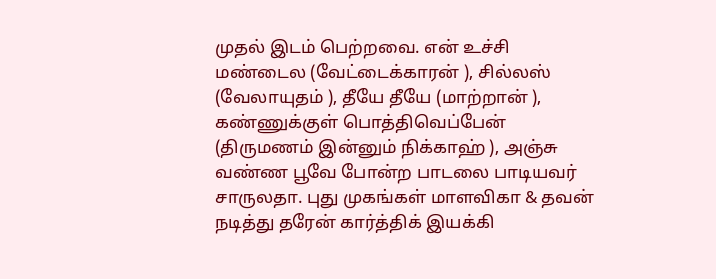முதல் இடம் பெற்றவை. என் உச்சி மண்டைல (வேட்டைக்காரன் ), சில்லஸ் (வேலாயுதம் ), தீயே தீயே (மாற்றான் ), கண்ணுக்குள் பொத்திவெப்பேன் (திருமணம் இன்னும் நிக்காஹ் ), அஞ்சு வண்ண பூவே போன்ற பாடலை பாடியவர் சாருலதா. புது முகங்கள் மாளவிகா & தவன் நடித்து தரேன் கார்த்திக் இயக்கி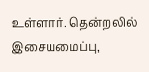உள்ளார். தென்றலில் இசையமைப்பு,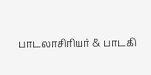பாடலாசிரியர் & பாடகி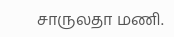சாருலதா மணி.